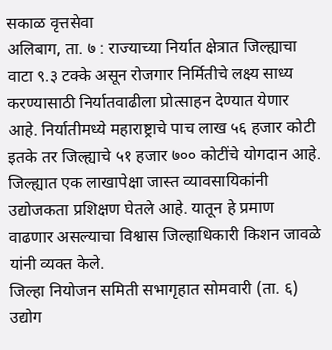सकाळ वृत्तसेवा
अलिबाग, ता. ७ : राज्याच्या निर्यात क्षेत्रात जिल्ह्याचा वाटा ९.३ टक्के असून रोजगार निर्मितीचे लक्ष्य साध्य करण्यासाठी निर्यातवाढीला प्रोत्साहन देण्यात येणार आहे. निर्यातीमध्ये महाराष्ट्राचे पाच लाख ५६ हजार कोटी इतके तर जिल्ह्याचे ५१ हजार ७०० कोटींचे योगदान आहे. जिल्ह्यात एक लाखापेक्षा जास्त व्यावसायिकांनी उद्योजकता प्रशिक्षण घेतले आहे. यातून हे प्रमाण वाढणार असल्याचा विश्वास जिल्हाधिकारी किशन जावळे यांनी व्यक्त केले.
जिल्हा नियोजन समिती सभागृहात सोमवारी (ता. ६) उद्योग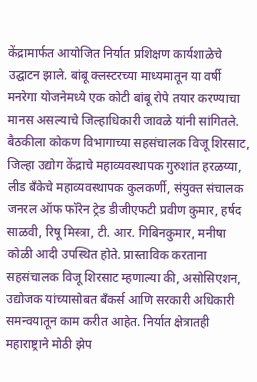केंद्रामार्फत आयोजित निर्यात प्रशिक्षण कार्यशाळेचे उद्घाटन झाले. बांबू क्लस्टरच्या माध्यमातून या वर्षी मनरेगा योजनेमध्ये एक कोटी बांबू रोपे तयार करण्याचा मानस असल्याचे जिल्हाधिकारी जावळे यांनी सांगितले. बैठकीला कोकण विभागाच्या सहसंचालक विजू शिरसाट, जिल्हा उद्योग केंद्राचे महाव्यवस्थापक गुरुशांत हरळय्या, लीड बँकेचे महाव्यवस्थापक कुलकर्णी, संयुक्त संचालक जनरल ऑफ फॉरेन ट्रेड डीजीएफटी प्रवीण कुमार, हर्षद साळवी, रिषू मिस्त्रा, टी. आर. गिबिनकुमार, मनीषा कोळी आदी उपस्थित होते. प्रास्ताविक करताना सहसंचालक विजू शिरसाट म्हणाल्या की, असोसिएशन, उद्योजक यांच्यासोबत बँकर्स आणि सरकारी अधिकारी समन्वयातून काम करीत आहेत. निर्यात क्षेत्रातही महाराष्ट्राने मोठी झेप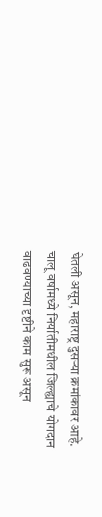घेतली असून, महाराष्ट्र दुसऱ्या क्रमांकावर आहे. चालू वर्षामध्ये निर्यातीमधील जिल्ह्याचे योगदान वाढवण्याच्या दृष्टीने काम सुरू असून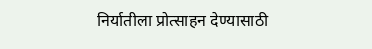निर्यातीला प्रोत्साहन देण्यासाठी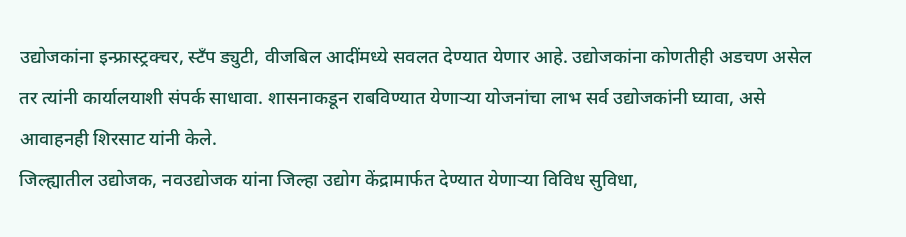उद्योजकांना इन्फ्रास्ट्रक्चर, स्टँप ड्युटी, वीजबिल आदींमध्ये सवलत देण्यात येणार आहे. उद्योजकांना कोणतीही अडचण असेल तर त्यांनी कार्यालयाशी संपर्क साधावा. शासनाकडून राबविण्यात येणाऱ्या योजनांचा लाभ सर्व उद्योजकांनी घ्यावा, असे आवाहनही शिरसाट यांनी केले.
जिल्ह्यातील उद्योजक, नवउद्योजक यांना जिल्हा उद्योग केंद्रामार्फत देण्यात येणाऱ्या विविध सुविधा,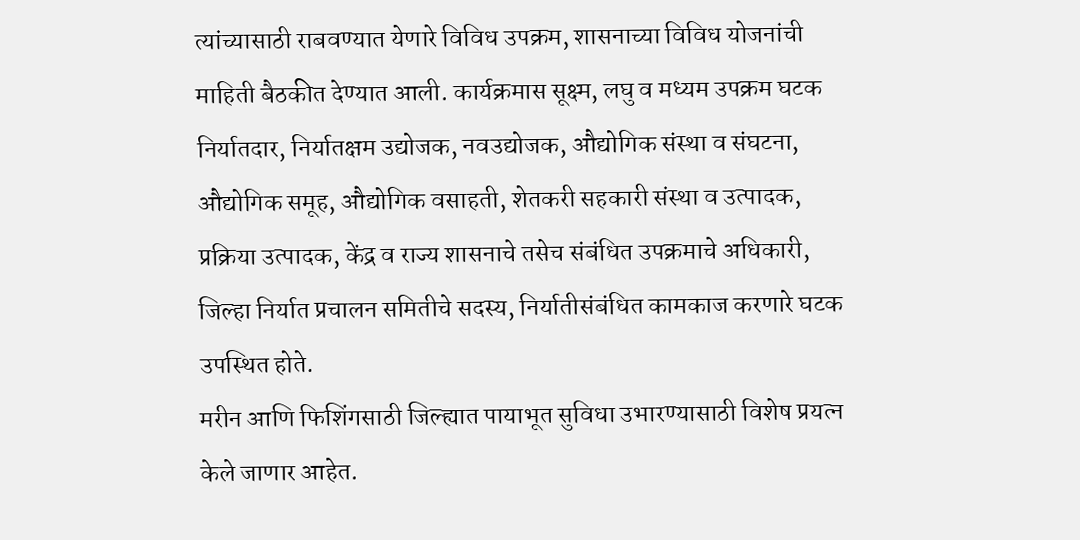त्यांच्यासाठी राबवण्यात येणारे विविध उपक्रम, शासनाच्या विविध योजनांची माहिती बैठकीत देण्यात आली. कार्यक्रमास सूक्ष्म, लघु व मध्यम उपक्रम घटक निर्यातदार, निर्यातक्षम उद्योजक, नवउद्योजक, औद्योगिक संस्था व संघटना, औद्योगिक समूह, औद्योगिक वसाहती, शेतकरी सहकारी संस्था व उत्पादक, प्रक्रिया उत्पादक, केंद्र व राज्य शासनाचे तसेच संबंधित उपक्रमाचे अधिकारी, जिल्हा निर्यात प्रचालन समितीचे सदस्य, निर्यातीसंबंधित कामकाज करणारे घटक उपस्थित होते.
मरीन आणि फिशिंगसाठी जिल्ह्यात पायाभूत सुविधा उभारण्यासाठी विशेष प्रयत्न केले जाणार आहेत.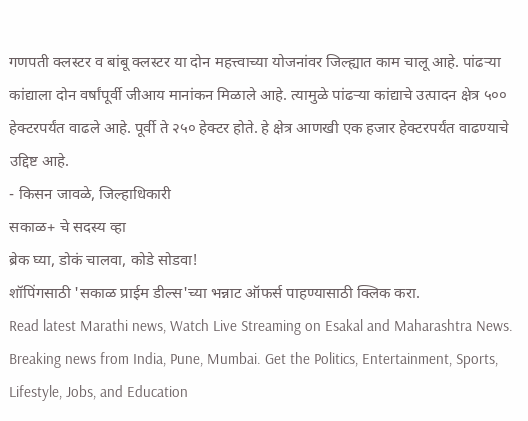गणपती क्लस्टर व बांबू क्लस्टर या दोन महत्त्वाच्या योजनांवर जिल्ह्यात काम चालू आहे. पांढऱ्या कांद्याला दोन वर्षांपूर्वी जीआय मानांकन मिळाले आहे. त्यामुळे पांढऱ्या कांद्याचे उत्पादन क्षेत्र ५०० हेक्टरपर्यंत वाढले आहे. पूर्वी ते २५० हेक्टर होते. हे क्षेत्र आणखी एक हजार हेक्टरपर्यंत वाढण्याचे उद्दिष्ट आहे.
- किसन जावळे, जिल्हाधिकारी
सकाळ+ चे सदस्य व्हा
ब्रेक घ्या, डोकं चालवा, कोडे सोडवा!
शॉपिंगसाठी 'सकाळ प्राईम डील्स'च्या भन्नाट ऑफर्स पाहण्यासाठी क्लिक करा.
Read latest Marathi news, Watch Live Streaming on Esakal and Maharashtra News. Breaking news from India, Pune, Mumbai. Get the Politics, Entertainment, Sports, Lifestyle, Jobs, and Education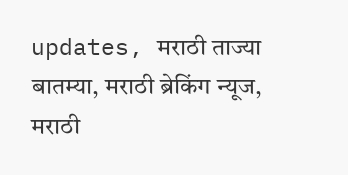updates, मराठी ताज्या बातम्या, मराठी ब्रेकिंग न्यूज, मराठी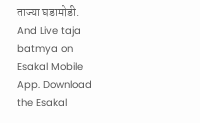ताज्या घडामोडी. And Live taja batmya on Esakal Mobile App. Download the Esakal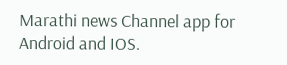Marathi news Channel app for Android and IOS.